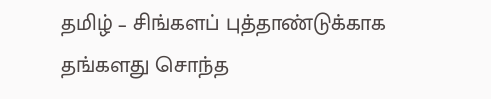தமிழ் – சிங்களப் புத்தாண்டுக்காக தங்களது சொந்த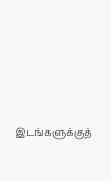இடங்களுக்குத்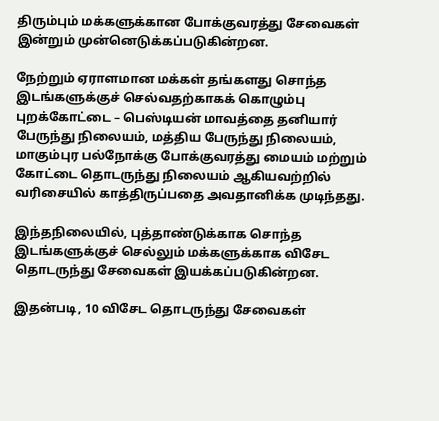திரும்பும் மக்களுக்கான போக்குவரத்து சேவைகள் இன்றும் முன்னெடுக்கப்படுகின்றன.

நேற்றும் ஏராளமான மக்கள் தங்களது சொந்த இடங்களுக்குச் செல்வதற்காகக் கொழும்பு புறக்கோட்டை – பெஸ்டியன் மாவத்தை தனியார் பேருந்து நிலையம், மத்திய பேருந்து நிலையம், மாகும்புர பல்நோக்கு போக்குவரத்து மையம் மற்றும் கோட்டை தொடருந்து நிலையம் ஆகியவற்றில் வரிசையில் காத்திருப்பதை அவதானிக்க முடிந்தது.

இந்தநிலையில், புத்தாண்டுக்காக சொந்த இடங்களுக்குச் செல்லும் மக்களுக்காக விசேட தொடருந்து சேவைகள் இயக்கப்படுகின்றன.

இதன்படி, 10 விசேட தொடருந்து சேவைகள்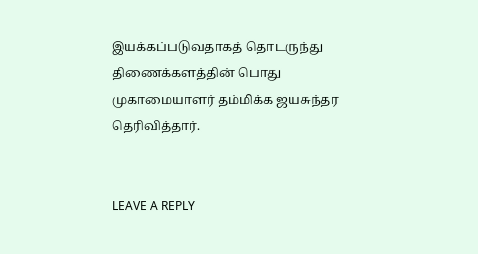இயக்கப்படுவதாகத் தொடருந்து திணைக்களத்தின் பொது முகாமையாளர் தம்மிக்க ஜயசுந்தர தெரிவித்தார்.


LEAVE A REPLY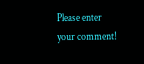Please enter your comment!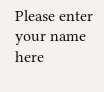Please enter your name here